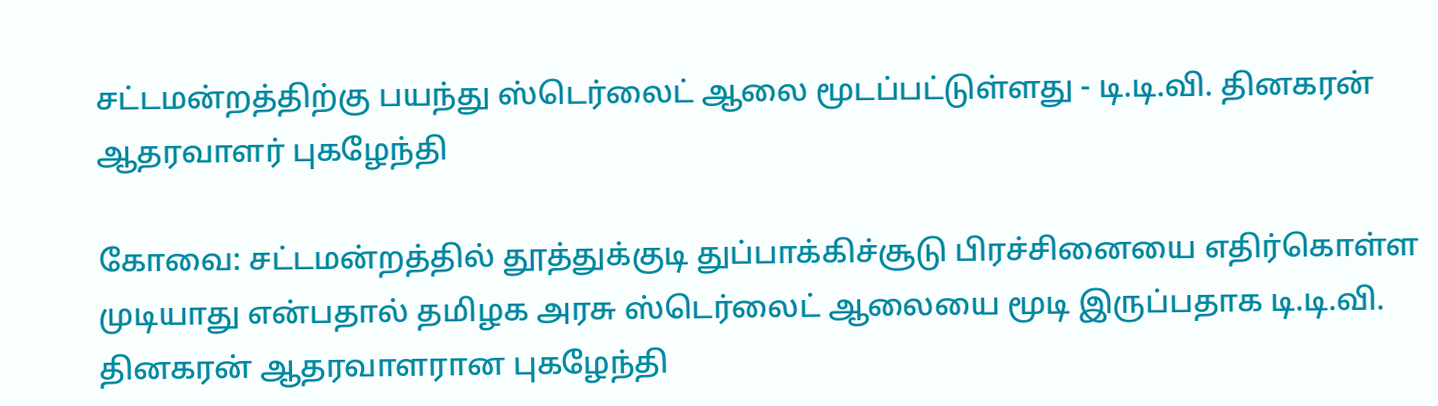சட்டமன்றத்திற்கு பயந்து ஸ்டெர்லைட் ஆலை மூடப்பட்டுள்ளது - டி.டி.வி. தினகரன் ஆதரவாளர் புகழேந்தி

கோவை: சட்டமன்றத்தில் தூத்துக்குடி துப்பாக்கிச்சூடு பிரச்சினையை எதிர்கொள்ள முடியாது என்பதால் தமிழக அரசு ஸ்டெர்லைட் ஆலையை மூடி இருப்பதாக டி.டி.வி. தினகரன் ஆதரவாளரான புகழேந்தி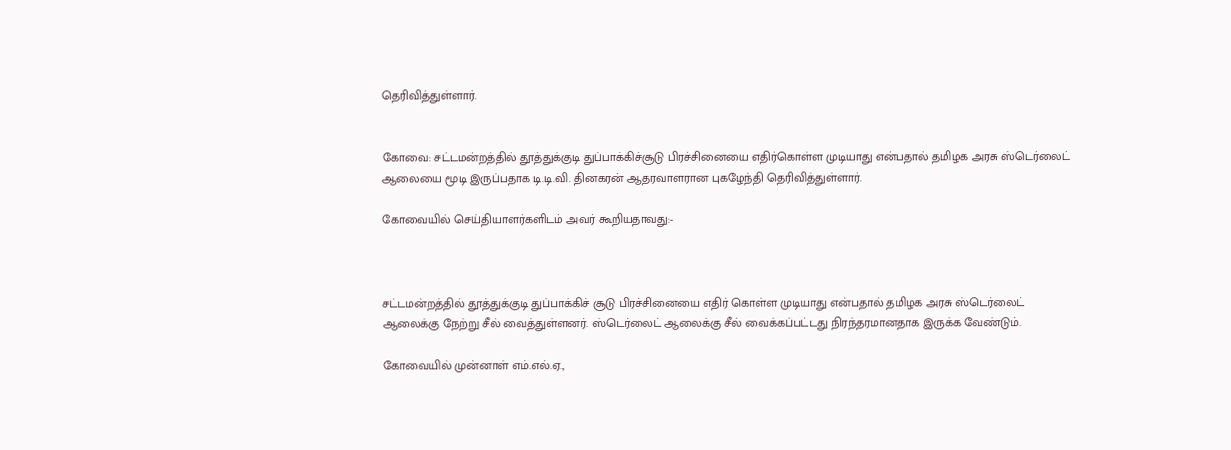தெரிவித்துள்ளார்.


கோவை: சட்டமன்றத்தில் தூத்துக்குடி துப்பாக்கிச்சூடு பிரச்சினையை எதிர்கொள்ள முடியாது என்பதால் தமிழக அரசு ஸ்டெர்லைட் ஆலையை மூடி இருப்பதாக டி.டி.வி. தினகரன் ஆதரவாளரான புகழேந்தி தெரிவித்துள்ளார்.

கோவையில் செய்தியாளர்களிடம் அவர் கூறியதாவது:-



சட்டமன்றத்தில் தூத்துக்குடி துப்பாக்கிச் சூடு பிரச்சினையை எதிர் கொள்ள முடியாது என்பதால் தமிழக அரசு ஸ்டெர்லைட் ஆலைக்கு நேற்று சீல் வைத்துள்ளனர். ஸ்டெர்லைட் ஆலைக்கு சீல் வைக்கப்பட்டது நிரந்தரமானதாக இருக்க வேண்டும்.

கோவையில் முன்னாள் எம்.எல்.ஏ.,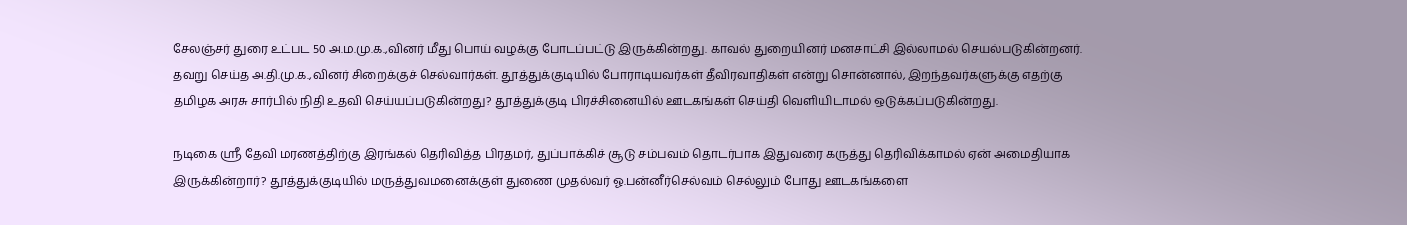சேலஞ்சர் துரை உட்பட 50 அ.ம.மு.க.,வினர் மீது பொய் வழக்கு போடப்பட்டு இருக்கின்றது. காவல் துறையினர் மனசாட்சி இல்லாமல் செயல்படுகின்றனர். தவறு செய்த அ.தி.மு.க.,வினர் சிறைக்குச் செல்வார்கள். தூத்துக்குடியில் போராடியவர்கள் தீவிரவாதிகள் என்று சொன்னால், இறந்தவர்களுக்கு எதற்கு தமிழக அரசு சார்பில் நிதி உதவி செய்யப்படுகின்றது? தூத்துக்குடி பிரச்சினையில் ஊடகங்கள் செய்தி வெளியிடாமல் ஒடுக்கப்படுகின்றது.

நடிகை ஸ்ரீ தேவி மரணத்திற்கு இரங்கல் தெரிவித்த பிரதமர், துப்பாக்கிச் சூடு சம்பவம் தொடர்பாக இதுவரை கருத்து தெரிவிக்காமல் ஏன் அமைதியாக இருக்கின்றார்? தூத்துக்குடியில் மருத்துவமனைக்குள் துணை முதல்வர் ஓ.பன்னீர்செல்வம் செல்லும் போது ஊடகங்களை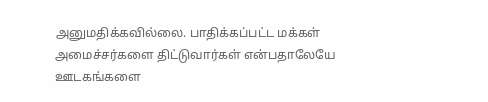அனுமதிக்கவில்லை. பாதிக்கப்பட்ட மக்கள் அமைச்சர்களை திட்டுவார்கள் என்பதாலேயே ஊடகங்களை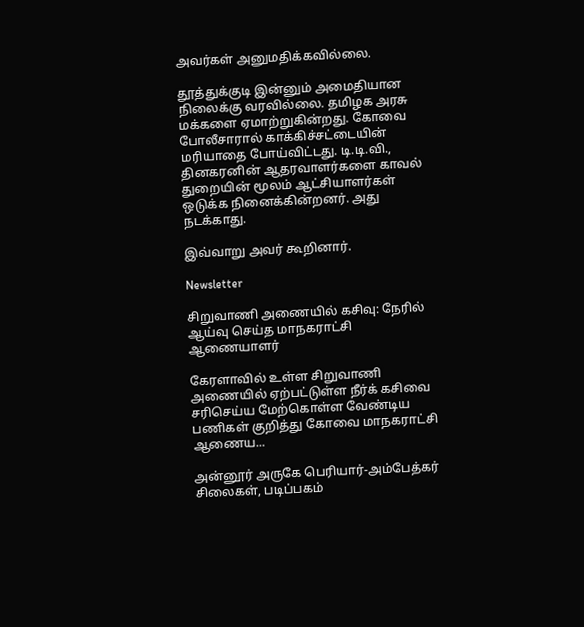அவர்கள் அனுமதிக்கவில்லை.

தூத்துக்குடி இன்னும் அமைதியான நிலைக்கு வரவில்லை. தமிழக அரசு மக்களை ஏமாற்றுகின்றது. கோவை போலீசாரால் காக்கிச்சட்டையின் மரியாதை போய்விட்டது. டி.டி.வி., தினகரனின் ஆதரவாளர்களை காவல் துறையின் மூலம் ஆட்சியாளர்கள் ஒடுக்க நினைக்கின்றனர். அது நடக்காது.

இவ்வாறு அவர் கூறினார்.

Newsletter

சிறுவாணி அணையில் கசிவு: நேரில் ஆய்வு செய்த மாநகராட்சி ஆணையாளர்

கேரளாவில் உள்ள சிறுவாணி அணையில் ஏற்பட்டுள்ள நீர்க் கசிவை சரிசெய்ய மேற்கொள்ள வேண்டிய பணிகள் குறித்து கோவை மாநகராட்சி ஆணைய...

அன்னூர் அருகே பெரியார்-அம்பேத்கர் சிலைகள், படிப்பகம்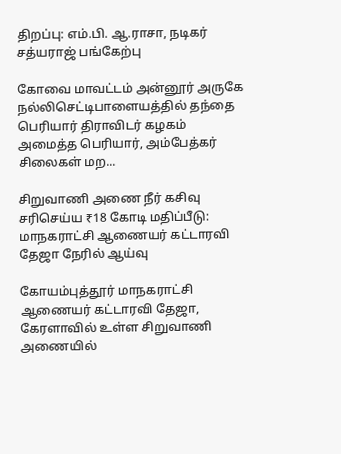திறப்பு: எம்.பி. ஆ.ராசா, நடிகர் சத்யராஜ் பங்கேற்பு

கோவை மாவட்டம் அன்னூர் அருகே நல்லிசெட்டிபாளையத்தில் தந்தை பெரியார் திராவிடர் கழகம் அமைத்த பெரியார், அம்பேத்கர் சிலைகள் மற...

சிறுவாணி அணை நீர் கசிவு சரிசெய்ய ₹18 கோடி மதிப்பீடு: மாநகராட்சி ஆணையர் கட்டாரவி தேஜா நேரில் ஆய்வு

கோயம்புத்தூர் மாநகராட்சி ஆணையர் கட்டாரவி தேஜா, கேரளாவில் உள்ள சிறுவாணி அணையில்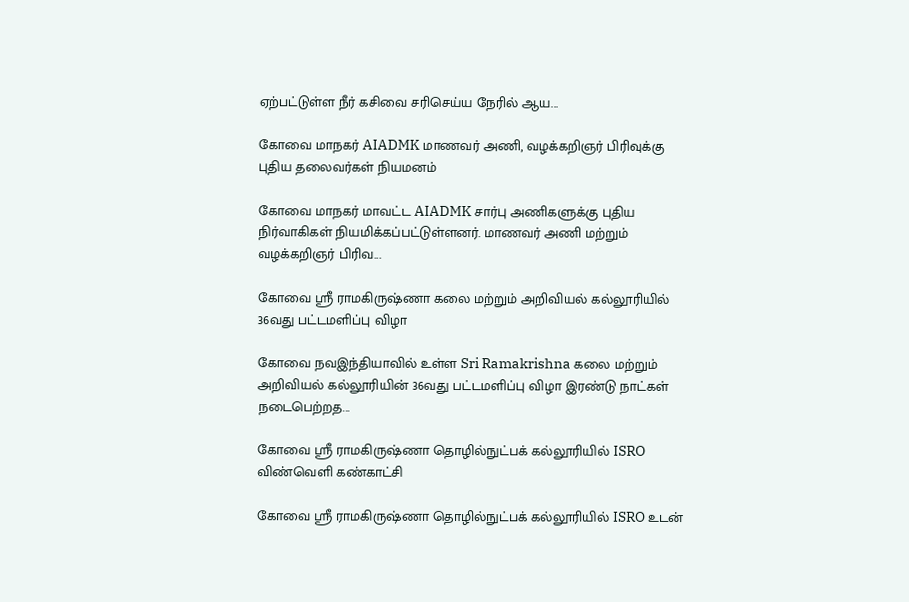ஏற்பட்டுள்ள நீர் கசிவை சரிசெய்ய நேரில் ஆய...

கோவை மாநகர் AIADMK மாணவர் அணி, வழக்கறிஞர் பிரிவுக்கு புதிய தலைவர்கள் நியமனம்

கோவை மாநகர் மாவட்ட AIADMK சார்பு அணிகளுக்கு புதிய நிர்வாகிகள் நியமிக்கப்பட்டுள்ளனர். மாணவர் அணி மற்றும் வழக்கறிஞர் பிரிவ...

கோவை ஸ்ரீ ராமகிருஷ்ணா கலை மற்றும் அறிவியல் கல்லூரியில் 36வது பட்டமளிப்பு விழா

கோவை நவஇந்தியாவில் உள்ள Sri Ramakrishna கலை மற்றும் அறிவியல் கல்லூரியின் 36வது பட்டமளிப்பு விழா இரண்டு நாட்கள் நடைபெற்றத...

கோவை ஸ்ரீ ராமகிருஷ்ணா தொழில்நுட்பக் கல்லூரியில் ISRO விண்வெளி கண்காட்சி

கோவை ஸ்ரீ ராமகிருஷ்ணா தொழில்நுட்பக் கல்லூரியில் ISRO உடன்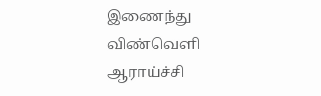இணைந்து விண்வெளி ஆராய்ச்சி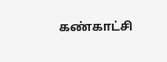கண்காட்சி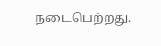நடைபெற்றது.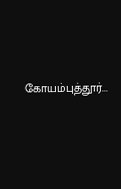கோயம்புத்தூர்...